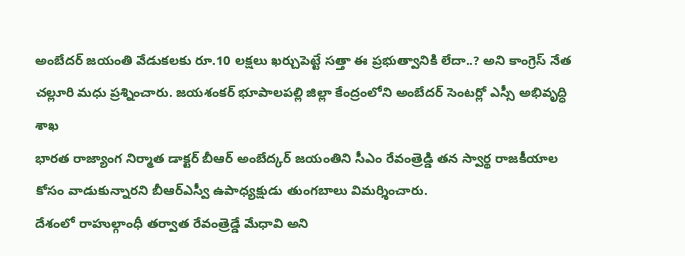అంబేదర్ జయంతి వేడుకలకు రూ.10 లక్షలు ఖర్చుపెట్టే సత్తా ఈ ప్రభుత్వానికి లేదా..? అని కాంగ్రెస్ నేత చల్లూరి మధు ప్రశ్నించారు. జయశంకర్ భూపాలపల్లి జిల్లా కేంద్రంలోని అంబేదర్ సెంటర్లో ఎస్సీ అభివృద్ధి శాఖ
భారత రాజ్యాంగ నిర్మాత డాక్టర్ బీఆర్ అంబేద్కర్ జయంతిని సీఎం రేవంత్రెడ్డి తన స్వార్థ రాజకీయాల కోసం వాడుకున్నారని బీఆర్ఎస్వీ ఉపాధ్యక్షుడు తుంగబాలు విమర్శించారు.
దేశంలో రాహుల్గాంధీ తర్వాత రేవంత్రెడ్డే మేధావి అని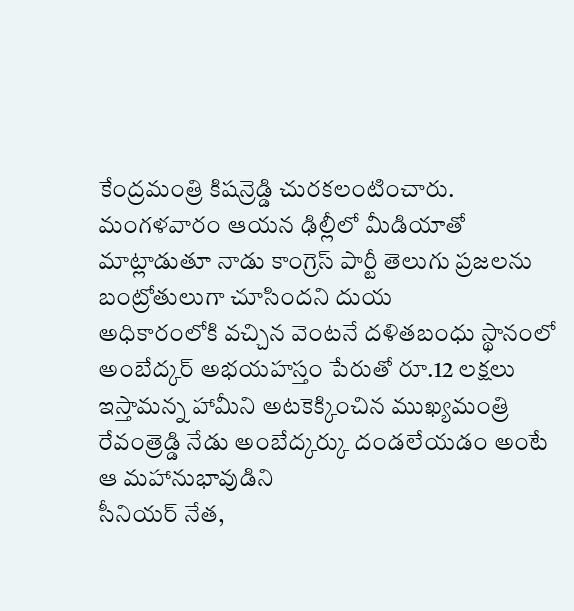కేంద్రమంత్రి కిషన్రెడ్డి చురకలంటించారు. మంగళవారం ఆయన ఢిల్లీలో మీడియాతో మాట్లాడుతూ నాడు కాంగ్రెస్ పార్టీ తెలుగు ప్రజలను బంట్రోతులుగా చూసిందని దుయ
అధికారంలోకి వచ్చిన వెంటనే దళితబంధు స్థానంలో అంబేద్కర్ అభయహస్తం పేరుతో రూ.12 లక్షలు ఇస్తామన్న హామీని అటకెక్కించిన ముఖ్యమంత్రి రేవంత్రెడ్డి నేడు అంబేద్కర్కు దండలేయడం అంటే ఆ మహానుభావుడిని
సీనియర్ నేత,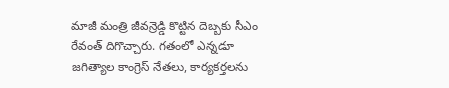మాజీ మంత్రి జీవన్రెడ్డి కొట్టిన దెబ్బకు సీఎం రేవంత్ దిగొచ్చారు. గతంలో ఎన్నడూ జగిత్యాల కాంగ్రెస్ నేతలు, కార్యకర్తలను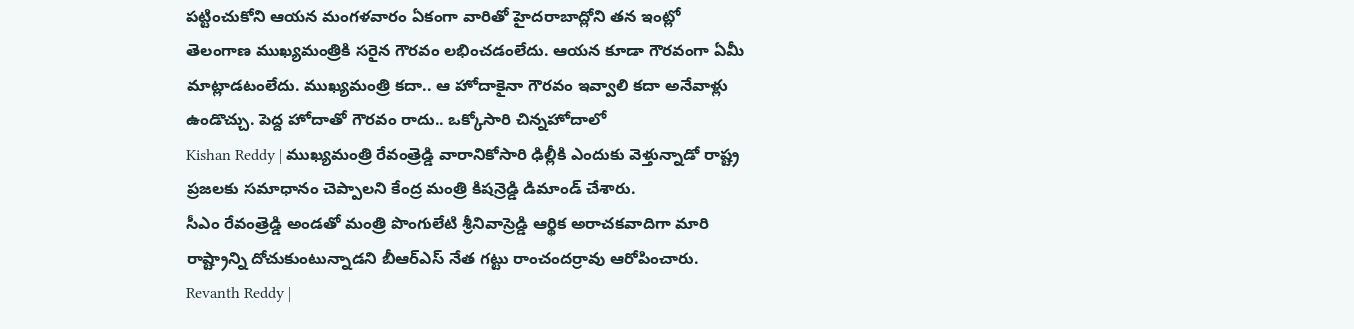పట్టించుకోని ఆయన మంగళవారం ఏకంగా వారితో హైదరాబాద్లోని తన ఇంట్లో
తెలంగాణ ముఖ్యమంత్రికి సరైన గౌరవం లభించడంలేదు. ఆయన కూడా గౌరవంగా ఏమీ మాట్లాడటంలేదు. ముఖ్యమంత్రి కదా.. ఆ హోదాకైనా గౌరవం ఇవ్వాలి కదా అనేవాళ్లు ఉండొచ్చు. పెద్ద హోదాతో గౌరవం రాదు.. ఒక్కోసారి చిన్నహోదాలో
Kishan Reddy | ముఖ్యమంత్రి రేవంత్రెడ్డి వారానికోసారి ఢిల్లీకి ఎందుకు వెళ్తున్నాడో రాష్ట్ర ప్రజలకు సమాధానం చెప్పాలని కేంద్ర మంత్రి కిషన్రెడ్డి డిమాండ్ చేశారు.
సీఎం రేవంత్రెడ్డి అండతో మంత్రి పొంగులేటి శ్రీనివాస్రెడ్డి ఆర్థిక అరాచకవాదిగా మారి రాష్ట్రాన్ని దోచుకుంటున్నాడని బీఆర్ఎస్ నేత గట్టు రాంచందర్రావు ఆరోపించారు.
Revanth Reddy |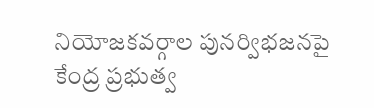నియోజకవర్గాల పునర్విభజనపై కేంద్ర ప్రభుత్వ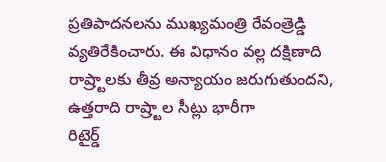ప్రతిపాదనలను ముఖ్యమంత్రి రేవంత్రెడ్డి వ్యతిరేకించారు. ఈ విధానం వల్ల దక్షిణాది రాష్ర్టాలకు తీవ్ర అన్యాయం జరుగుతుందని, ఉత్తరాది రాష్ర్టాల సీట్లు భారీగా
రిటైర్డ్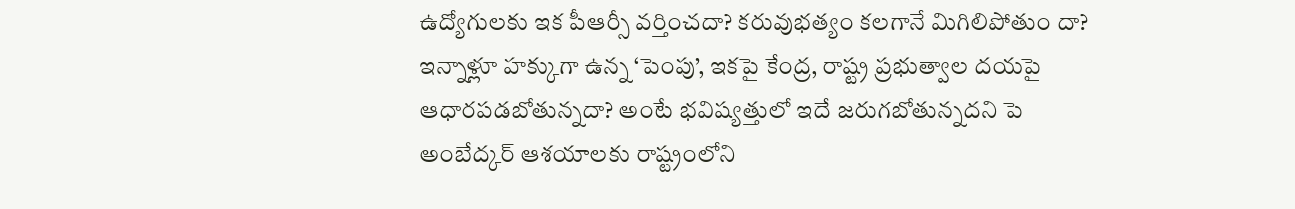ఉద్యోగులకు ఇక పీఆర్సీ వర్తించదా? కరువుభత్యం కలగానే మిగిలిపోతుం దా? ఇన్నాళ్లూ హక్కుగా ఉన్న ‘పెంపు’, ఇకపై కేంద్ర, రాష్ట్ర ప్రభుత్వాల దయపై ఆధారపడబోతున్నదా? అంటే భవిష్యత్తులో ఇదే జరుగబోతున్నదని పె
అంబేద్కర్ ఆశయాలకు రాష్ట్రంలోని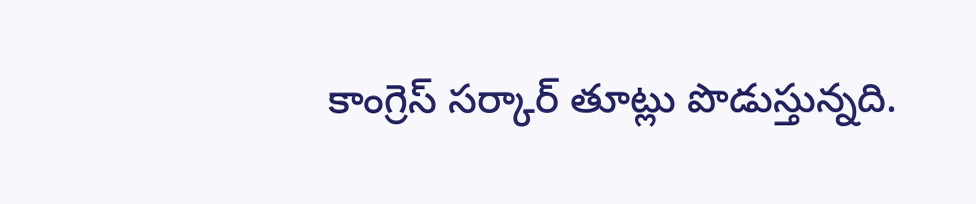కాంగ్రెస్ సర్కార్ తూట్లు పొడుస్తున్నది.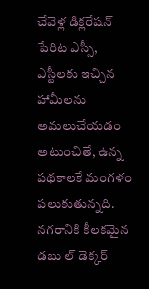చేవెళ్ల డిక్లరేషన్ పేరిట ఎస్సీ, ఎస్టీలకు ఇచ్చిన హామీలను అమలుచేయడం అటుంచితే, ఉన్న పథకాలకే మంగళం పలుకుతున్నది.
నగరానికి కీలకమైన డబు ల్ డెక్కర్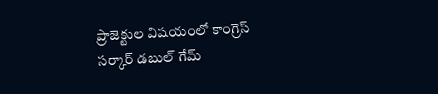ప్రాజెక్టుల విషయంలో కాంగ్రెస్ సర్కార్ డబుల్ గేమ్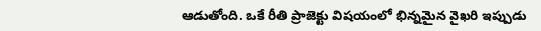ఆడుతోంది. ఒకే రీతి ప్రాజెక్టు విషయంలో భిన్నమైన వైఖరి ఇప్పుడు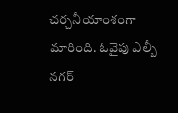చర్చనీయాంశంగా మారింది. ఓవైపు ఎల్బీ నగర్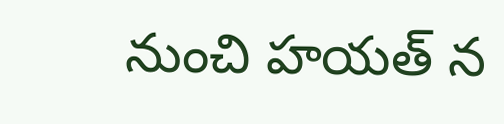నుంచి హయత్ న